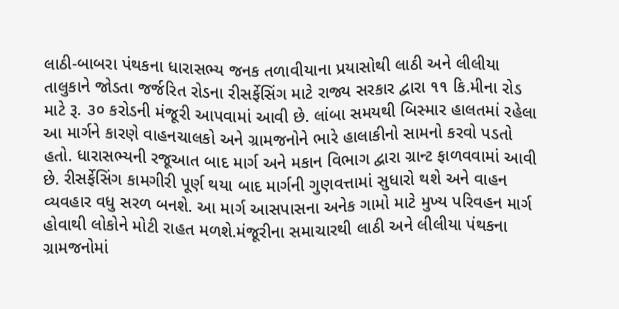લાઠી-બાબરા પંથકના ધારાસભ્ય જનક તળાવીયાના પ્રયાસોથી લાઠી અને લીલીયા તાલુકાને જોડતા જર્જરિત રોડના રીસર્ફેસિંગ માટે રાજ્ય સરકાર દ્વારા ૧૧ કિ.મીના રોડ માટે રૂ. ૩૦ કરોડની મંજૂરી આપવામાં આવી છે. લાંબા સમયથી બિસ્માર હાલતમાં રહેલા આ માર્ગને કારણે વાહનચાલકો અને ગ્રામજનોને ભારે હાલાકીનો સામનો કરવો પડતો હતો. ધારાસભ્યની રજૂઆત બાદ માર્ગ અને મકાન વિભાગ દ્વારા ગ્રાન્ટ ફાળવવામાં આવી છે. રીસર્ફેસિંગ કામગીરી પૂર્ણ થયા બાદ માર્ગની ગુણવત્તામાં સુધારો થશે અને વાહન વ્યવહાર વધુ સરળ બનશે. આ માર્ગ આસપાસના અનેક ગામો માટે મુખ્ય પરિવહન માર્ગ હોવાથી લોકોને મોટી રાહત મળશે.મંજૂરીના સમાચારથી લાઠી અને લીલીયા પંથકના ગ્રામજનોમાં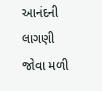આનંદની લાગણી જોવા મળી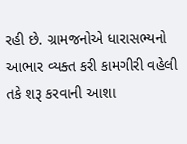રહી છે. ગ્રામજનોએ ધારાસભ્યનો આભાર વ્યક્ત કરી કામગીરી વહેલી તકે શરૂ કરવાની આશા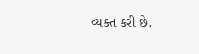વ્યક્ત કરી છે.